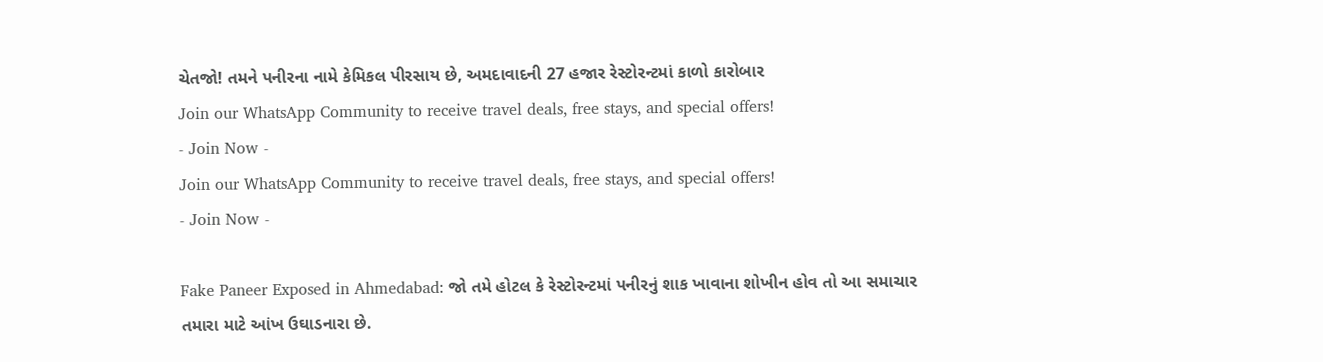ચેતજો! તમને પનીરના નામે કેમિકલ પીરસાય છે, અમદાવાદની 27 હજાર રેસ્ટોરન્ટમાં કાળો કારોબાર
Join our WhatsApp Community to receive travel deals, free stays, and special offers!
- Join Now -
Join our WhatsApp Community to receive travel deals, free stays, and special offers!
- Join Now -

Fake Paneer Exposed in Ahmedabad: જો તમે હોટલ કે રેસ્ટોરન્ટમાં પનીરનું શાક ખાવાના શોખીન હોવ તો આ સમાચાર તમારા માટે આંખ ઉઘાડનારા છે.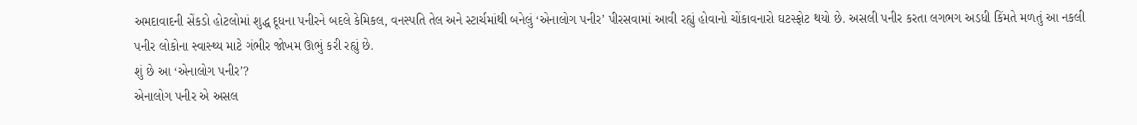અમદાવાદની સેંકડો હોટલોમાં શુદ્ધ દૂધના પનીરને બદલે કેમિકલ, વનસ્પતિ તેલ અને સ્ટાર્ચમાંથી બનેલું ‘એનાલોગ પનીર’ પીરસવામાં આવી રહ્યું હોવાનો ચોંકાવનારો ઘટસ્ફોટ થયો છે. અસલી પનીર કરતા લગભગ અડધી કિંમતે મળતું આ નકલી પનીર લોકોના સ્વાસ્થ્ય માટે ગંભીર જોખમ ઊભું કરી રહ્યું છે.
શું છે આ ‘એનાલોગ પનીર’?
એનાલોગ પનીર એ અસલ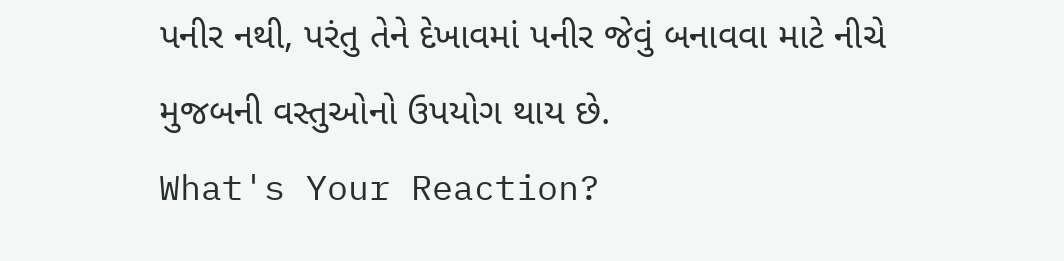પનીર નથી, પરંતુ તેને દેખાવમાં પનીર જેવું બનાવવા માટે નીચે મુજબની વસ્તુઓનો ઉપયોગ થાય છે.
What's Your Reaction?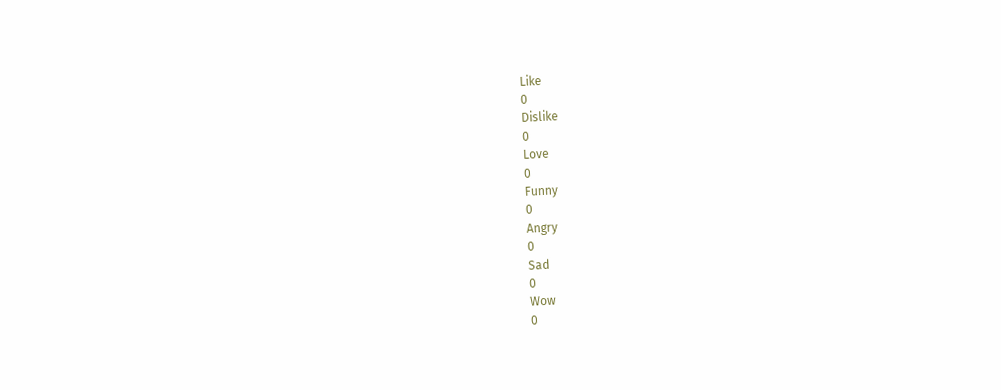Like
0
Dislike
0
Love
0
Funny
0
Angry
0
Sad
0
Wow
0